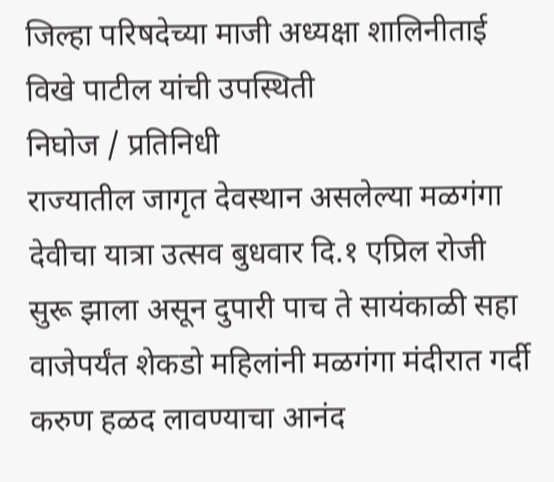जिल्हा परिषदेच्या माजी अध्यक्षा शालिनीताई विखे पाटील यांची उपस्थिती
निघोज / प्रतिनिधी
राज्यातील जागृत देवस्थान असलेल्या मळगंगा देवीचा यात्रा उत्सव बुधवार दि.१ एप्रिल रोजी सुरू झाला असून दुपारी पाच ते सायंकाळी सहा वाजेपर्यंत शेकडो महिलांनी मळगंगा मंदीरात गर्दी करुण हळद लावण्याचा आनंद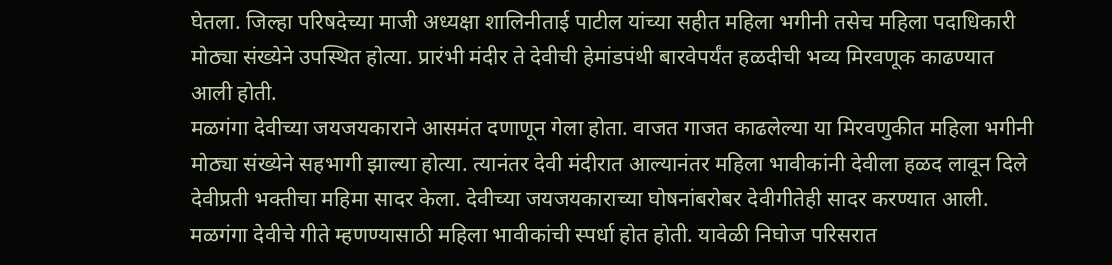घेतला. जिल्हा परिषदेच्या माजी अध्यक्षा शालिनीताई पाटील यांच्या सहीत महिला भगीनी तसेच महिला पदाधिकारी मोठ्या संख्येने उपस्थित होत्या. प्रारंभी मंदीर ते देवीची हेमांडपंथी बारवेपर्यंत हळदीची भव्य मिरवणूक काढण्यात आली होती.
मळगंगा देवीच्या जयजयकाराने आसमंत दणाणून गेला होता. वाजत गाजत काढलेल्या या मिरवणुकीत महिला भगीनी मोठ्या संख्येने सहभागी झाल्या होत्या. त्यानंतर देवी मंदीरात आल्यानंतर महिला भावीकांनी देवीला हळद लावून दिले देवीप्रती भक्तीचा महिमा सादर केला. देवीच्या जयजयकाराच्या घोषनांबरोबर देवीगीतेही सादर करण्यात आली. मळगंगा देवीचे गीते म्हणण्यासाठी महिला भावीकांची स्पर्धा होत होती. यावेळी निघोज परिसरात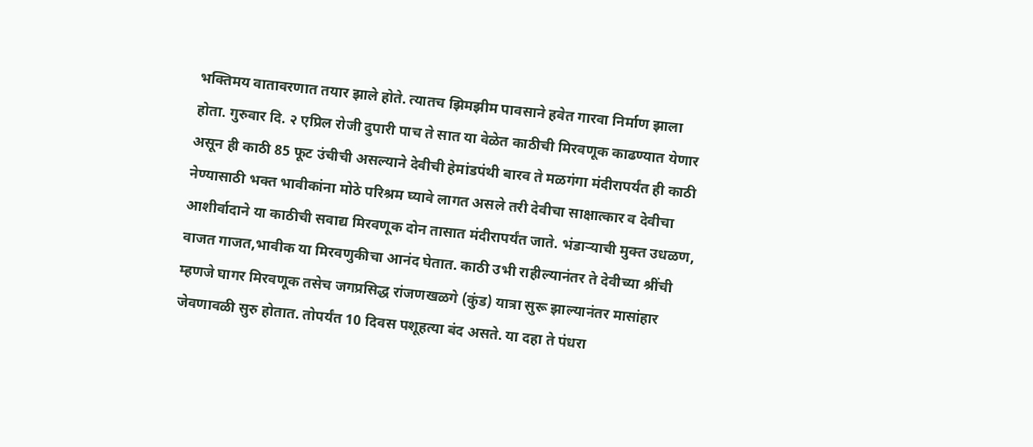भक्तिमय वातावरणात तयार झाले होते. त्यातच झिमझीम पावसाने हवेत गारवा निर्माण झाला होता. गुरुवार दि. २ एप्रिल रोजी दुपारी पाच ते सात या वेळेत काठीची मिरवणूक काढण्यात येणार असून ही काठी 85 फूट उंचीची असल्याने देवीची हेमांडपंथी बारव ते मळगंगा मंदीरापर्यंत ही काठी नेण्यासाठी भक्त भावीकांना मोठे परिश्रम घ्यावे लागत असले तरी देवीचा साक्षात्कार व देवीचा आशीर्वादाने या काठीची सवाद्य मिरवणूक दोन तासात मंदीरापर्यंत जाते. भंडाऱ्याची मुक्त उधळण, वाजत गाजत,भावीक या मिरवणुकीचा आनंद घेतात. काठी उभी राहील्यानंतर ते देवीच्या श्रींची म्हणजे घागर मिरवणूक तसेच जगप्रसिद्ध रांजणखळगे (कुंड) यात्रा सुरू झाल्यानंतर मासांहार जेवणावळी सुरु होतात. तोपर्यंत 10 दिवस पशूहत्या बंद असते. या दहा ते पंधरा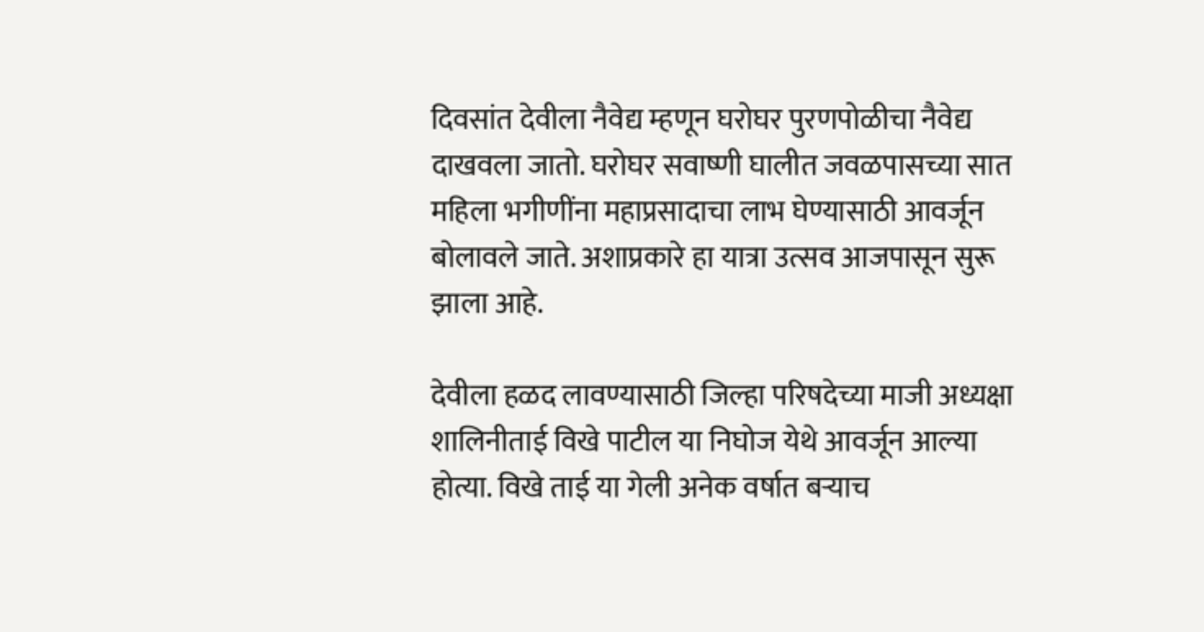दिवसांत देवीला नैवेद्य म्हणून घरोघर पुरणपोळीचा नैवेद्य दाखवला जातो. घरोघर सवाष्णी घालीत जवळपासच्या सात महिला भगीणींना महाप्रसादाचा लाभ घेण्यासाठी आवर्जून बोलावले जाते. अशाप्रकारे हा यात्रा उत्सव आजपासून सुरू झाला आहे.

देवीला हळद लावण्यासाठी जिल्हा परिषदेच्या माजी अध्यक्षा शालिनीताई विखे पाटील या निघोज येथे आवर्जून आल्या होत्या. विखे ताई या गेली अनेक वर्षात बऱ्याच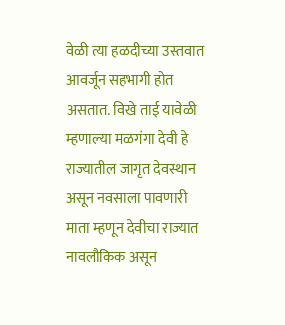वेळी त्या हळदीच्या उस्तवात आवर्जून सहभागी होत असतात. विखे ताई यावेळी म्हणाल्या मळगंगा देवी हे राज्यातील जागृत देवस्थान असून नवसाला पावणारी माता म्हणून देवीचा राज्यात नावलौकिक असून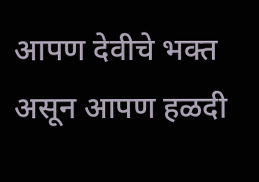आपण देवीचे भक्त असून आपण हळदी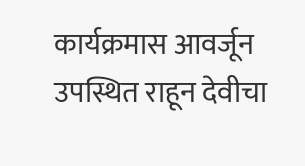कार्यक्रमास आवर्जून उपस्थित राहून देवीचा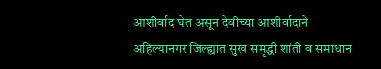आशीर्वाद घेत असून देवीच्या आशीर्वादाने अहिल्यानगर जिल्ह्यात सुख समृद्धी शांती व समाधान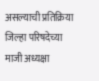असल्याची प्रतिक्रिया जिल्हा परिषदेच्या माजी अध्यक्षा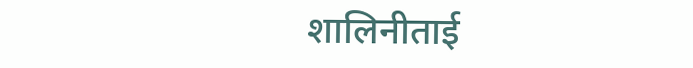शालिनीताई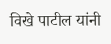विखे पाटील यांनी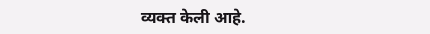व्यक्त केली आहे.